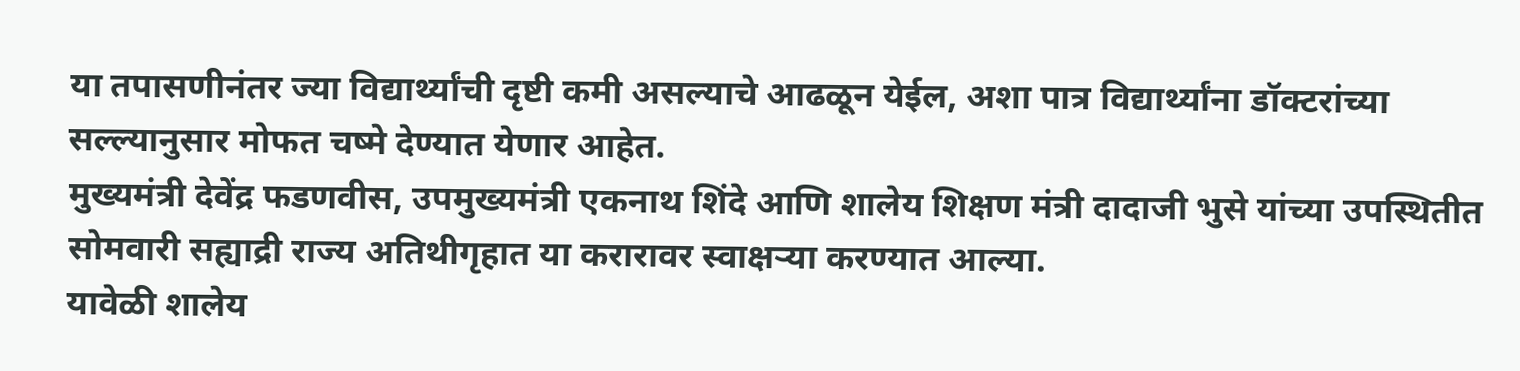या तपासणीनंतर ज्या विद्यार्थ्यांची दृष्टी कमी असल्याचे आढळून येईल, अशा पात्र विद्यार्थ्यांना डॉक्टरांच्या सल्ल्यानुसार मोफत चष्मे देण्यात येणार आहेत.
मुख्यमंत्री देवेंद्र फडणवीस, उपमुख्यमंत्री एकनाथ शिंदे आणि शालेय शिक्षण मंत्री दादाजी भुसे यांच्या उपस्थितीत सोमवारी सह्याद्री राज्य अतिथीगृहात या करारावर स्वाक्षऱ्या करण्यात आल्या.
यावेळी शालेय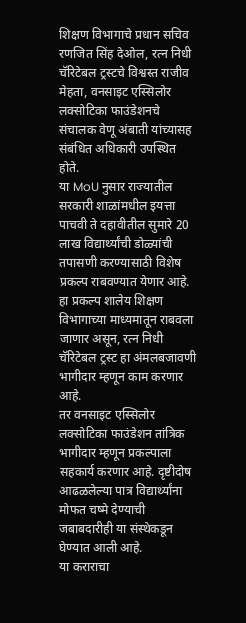शिक्षण विभागाचे प्रधान सचिव रणजित सिंह देओल, रत्न निधी चॅरिटेबल ट्रस्टचे विश्वस्त राजीव मेहता, वनसाइट एस्सिलोर लक्सोटिका फाउंडेशनचे संचालक वेणू अंबाती यांच्यासह संबंधित अधिकारी उपस्थित होते.
या MoU नुसार राज्यातील सरकारी शाळांमधील इयत्ता पाचवी ते दहावीतील सुमारे 20 लाख विद्यार्थ्यांची डोळ्यांची तपासणी करण्यासाठी विशेष प्रकल्प राबवण्यात येणार आहे.
हा प्रकल्प शालेय शिक्षण विभागाच्या माध्यमातून राबवला जाणार असून, रत्न निधी चॅरिटेबल ट्रस्ट हा अंमलबजावणी भागीदार म्हणून काम करणार आहे.
तर वनसाइट एस्सिलोर लक्सोटिका फाउंडेशन तांत्रिक भागीदार म्हणून प्रकल्पाला सहकार्य करणार आहे. दृष्टीदोष आढळलेल्या पात्र विद्यार्थ्यांना मोफत चष्मे देण्याची जबाबदारीही या संस्थेकडून घेण्यात आली आहे.
या कराराचा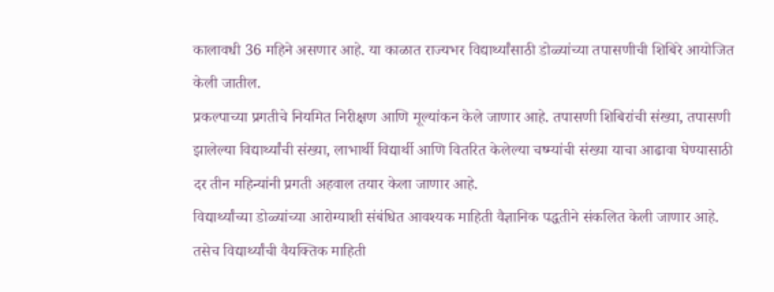कालावधी 36 महिने असणार आहे. या काळात राज्यभर विद्यार्थ्यांसाठी डोळ्यांच्या तपासणीची शिबिरे आयोजित केली जातील.
प्रकल्पाच्या प्रगतीचे नियमित निरीक्षण आणि मूल्यांकन केले जाणार आहे. तपासणी शिबिरांची संख्या, तपासणी झालेल्या विद्यार्थ्यांची संख्या, लाभार्थी विद्यार्थी आणि वितरित केलेल्या चष्म्यांची संख्या याचा आढावा घेण्यासाठी दर तीन महिन्यांनी प्रगती अहवाल तयार केला जाणार आहे.
विद्यार्थ्यांच्या डोळ्यांच्या आरोग्याशी संबंधित आवश्यक माहिती वैज्ञानिक पद्धतीने संकलित केली जाणार आहे. तसेच विद्यार्थ्यांची वैयक्तिक माहिती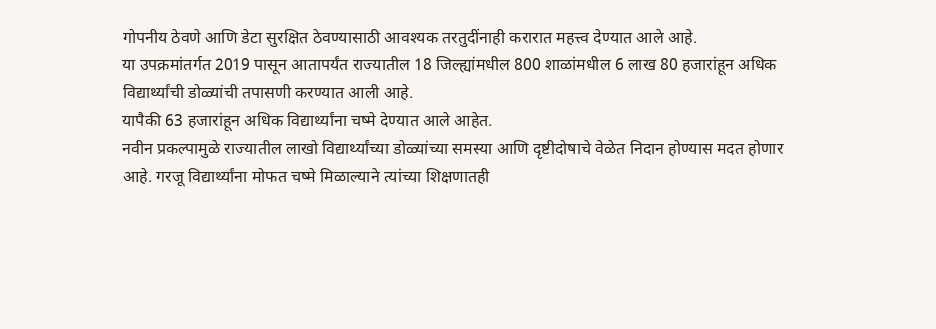गोपनीय ठेवणे आणि डेटा सुरक्षित ठेवण्यासाठी आवश्यक तरतुदींनाही करारात महत्त्व देण्यात आले आहे.
या उपक्रमांतर्गत 2019 पासून आतापर्यंत राज्यातील 18 जिल्ह्यांमधील 800 शाळांमधील 6 लाख 80 हजारांहून अधिक विद्यार्थ्यांची डोळ्यांची तपासणी करण्यात आली आहे.
यापैकी 63 हजारांहून अधिक विद्यार्थ्यांना चष्मे देण्यात आले आहेत.
नवीन प्रकल्पामुळे राज्यातील लाखो विद्यार्थ्यांच्या डोळ्यांच्या समस्या आणि दृष्टीदोषाचे वेळेत निदान होण्यास मदत होणार आहे. गरजू विद्यार्थ्यांना मोफत चष्मे मिळाल्याने त्यांच्या शिक्षणातही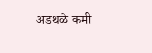अडथळे कमी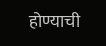होण्याची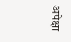अपेक्षा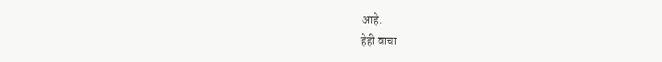आहे.
हेही वाचा